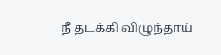நீ தடக்கி விழுந்தாய்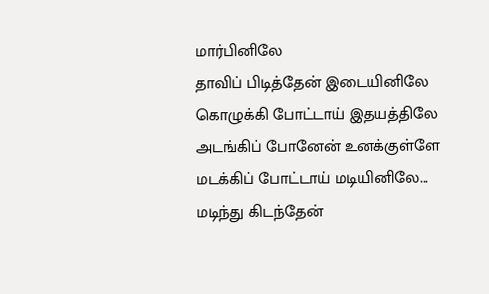மார்பினிலே
தாவிப் பிடித்தேன் இடையினிலே
கொழுக்கி போட்டாய் இதயத்திலே
அடங்கிப் போனேன் உனக்குள்ளே
மடக்கிப் போட்டாய் மடியினிலே...
மடிந்து கிடந்தேன்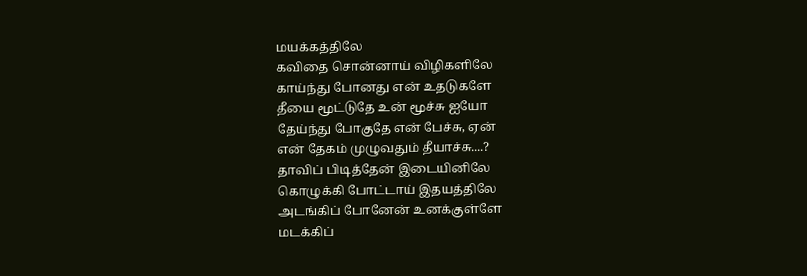மயக்கத்திலே
கவிதை சொன்னாய் விழிகளிலே
காய்ந்து போனது என் உதடுகளே
தீயை மூட்டுதே உன் மூச்சு ஐயோ
தேய்ந்து போகுதே என் பேச்சு, ஏன்
என் தேகம் முழுவதும் தீயாச்சு....?
தாவிப் பிடித்தேன் இடையினிலே
கொழுக்கி போட்டாய் இதயத்திலே
அடங்கிப் போனேன் உனக்குள்ளே
மடக்கிப்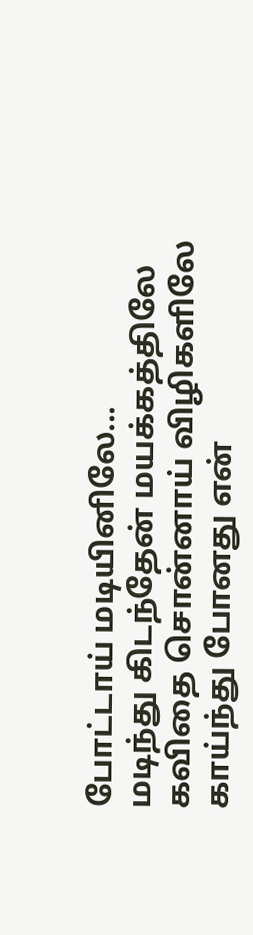போட்டாய் மடியினிலே...
மடிந்து கிடந்தேன் மயக்கத்திலே
கவிதை சொன்னாய் விழிகளிலே
காய்ந்து போனது என்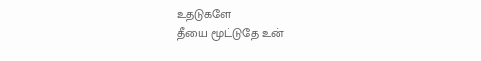உதடுகளே
தீயை மூட்டுதே உன்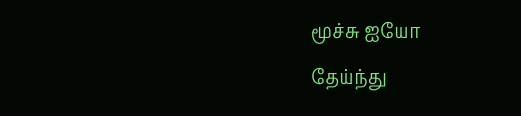மூச்சு ஐயோ
தேய்ந்து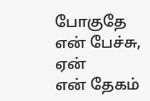போகுதே என் பேச்சு, ஏன்
என் தேகம்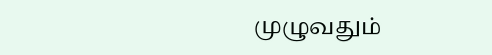முழுவதும்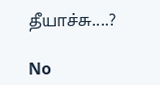தீயாச்சு....?

No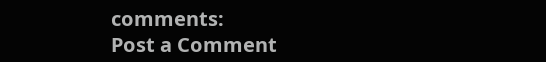comments:
Post a Comment